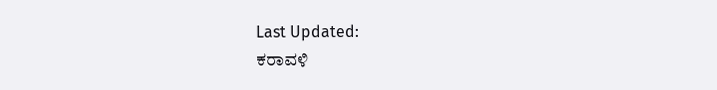Last Updated:
ಕರಾವಳಿ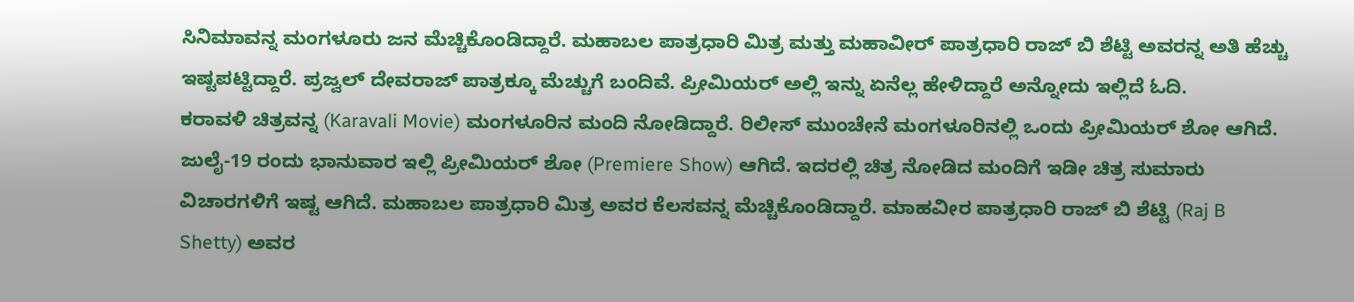ಸಿನಿಮಾವನ್ನ ಮಂಗಳೂರು ಜನ ಮೆಚ್ಚಿಕೊಂಡಿದ್ದಾರೆ. ಮಹಾಬಲ ಪಾತ್ರಧಾರಿ ಮಿತ್ರ ಮತ್ತು ಮಹಾವೀರ್ ಪಾತ್ರಧಾರಿ ರಾಜ್ ಬಿ ಶೆಟ್ಟಿ ಅವರನ್ನ ಅತಿ ಹೆಚ್ಚು ಇಷ್ಟಪಟ್ಟಿದ್ದಾರೆ. ಪ್ರಜ್ವಲ್ ದೇವರಾಜ್ ಪಾತ್ರಕ್ಕೂ ಮೆಚ್ಚುಗೆ ಬಂದಿವೆ. ಪ್ರೀಮಿಯರ್ ಅಲ್ಲಿ ಇನ್ನು ಏನೆಲ್ಲ ಹೇಳಿದ್ದಾರೆ ಅನ್ನೋದು ಇಲ್ಲಿದೆ ಓದಿ.
ಕರಾವಳಿ ಚಿತ್ರವನ್ನ (Karavali Movie) ಮಂಗಳೂರಿನ ಮಂದಿ ನೋಡಿದ್ದಾರೆ. ರಿಲೀಸ್ ಮುಂಚೇನೆ ಮಂಗಳೂರಿನಲ್ಲಿ ಒಂದು ಪ್ರೀಮಿಯರ್ ಶೋ ಆಗಿದೆ. ಜುಲೈ-19 ರಂದು ಭಾನುವಾರ ಇಲ್ಲಿ ಪ್ರೀಮಿಯರ್ ಶೋ (Premiere Show) ಆಗಿದೆ. ಇದರಲ್ಲಿ ಚಿತ್ರ ನೋಡಿದ ಮಂದಿಗೆ ಇಡೀ ಚಿತ್ರ ಸುಮಾರು ವಿಚಾರಗಳಿಗೆ ಇಷ್ಟ ಆಗಿದೆ. ಮಹಾಬಲ ಪಾತ್ರಧಾರಿ ಮಿತ್ರ ಅವರ ಕೆಲಸವನ್ನ ಮೆಚ್ಚಿಕೊಂಡಿದ್ದಾರೆ. ಮಾಹವೀರ ಪಾತ್ರಧಾರಿ ರಾಜ್ ಬಿ ಶೆಟ್ಟಿ (Raj B Shetty) ಅವರ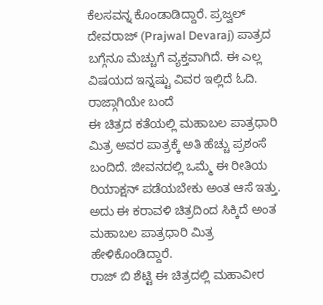ಕೆಲಸವನ್ನ ಕೊಂಡಾಡಿದ್ದಾರೆ. ಪ್ರಜ್ವಲ್ ದೇವರಾಜ್ (Prajwal Devaraj) ಪಾತ್ರದ ಬಗ್ಗೆನೂ ಮೆಚ್ಚುಗೆ ವ್ಯಕ್ತವಾಗಿದೆ. ಈ ಎಲ್ಲ ವಿಷಯದ ಇನ್ನಷ್ಟು ವಿವರ ಇಲ್ಲಿದೆ ಓದಿ.
ರಾಜ್ಗಾಗಿಯೇ ಬಂದೆ
ಈ ಚಿತ್ರದ ಕತೆಯಲ್ಲಿ ಮಹಾಬಲ ಪಾತ್ರಧಾರಿ ಮಿತ್ರ ಅವರ ಪಾತ್ರಕ್ಕೆ ಅತಿ ಹೆಚ್ಚು ಪ್ರಶಂಸೆ ಬಂದಿದೆ. ಜೀವನದಲ್ಲಿ ಒಮ್ಮೆ ಈ ರೀತಿಯ ರಿಯಾಕ್ಷನ್ ಪಡೆಯಬೇಕು ಅಂತ ಆಸೆ ಇತ್ತು. ಅದು ಈ ಕರಾವಳಿ ಚಿತ್ರದಿಂದ ಸಿಕ್ಕಿದೆ ಅಂತ ಮಹಾಬಲ ಪಾತ್ರಧಾರಿ ಮಿತ್ರ ಹೇಳಿಕೊಂಡಿದ್ದಾರೆ.
ರಾಜ್ ಬಿ ಶೆಟ್ಟಿ ಈ ಚಿತ್ರದಲ್ಲಿ ಮಹಾವೀರ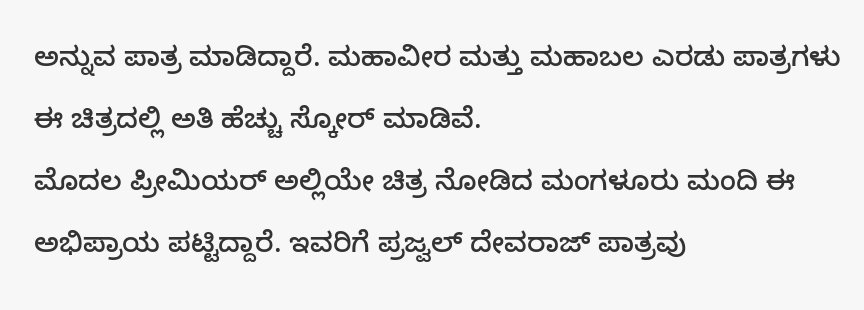ಅನ್ನುವ ಪಾತ್ರ ಮಾಡಿದ್ದಾರೆ. ಮಹಾವೀರ ಮತ್ತು ಮಹಾಬಲ ಎರಡು ಪಾತ್ರಗಳು ಈ ಚಿತ್ರದಲ್ಲಿ ಅತಿ ಹೆಚ್ಚು ಸ್ಕೋರ್ ಮಾಡಿವೆ.
ಮೊದಲ ಪ್ರೀಮಿಯರ್ ಅಲ್ಲಿಯೇ ಚಿತ್ರ ನೋಡಿದ ಮಂಗಳೂರು ಮಂದಿ ಈ ಅಭಿಪ್ರಾಯ ಪಟ್ಟಿದ್ದಾರೆ. ಇವರಿಗೆ ಪ್ರಜ್ವಲ್ ದೇವರಾಜ್ ಪಾತ್ರವು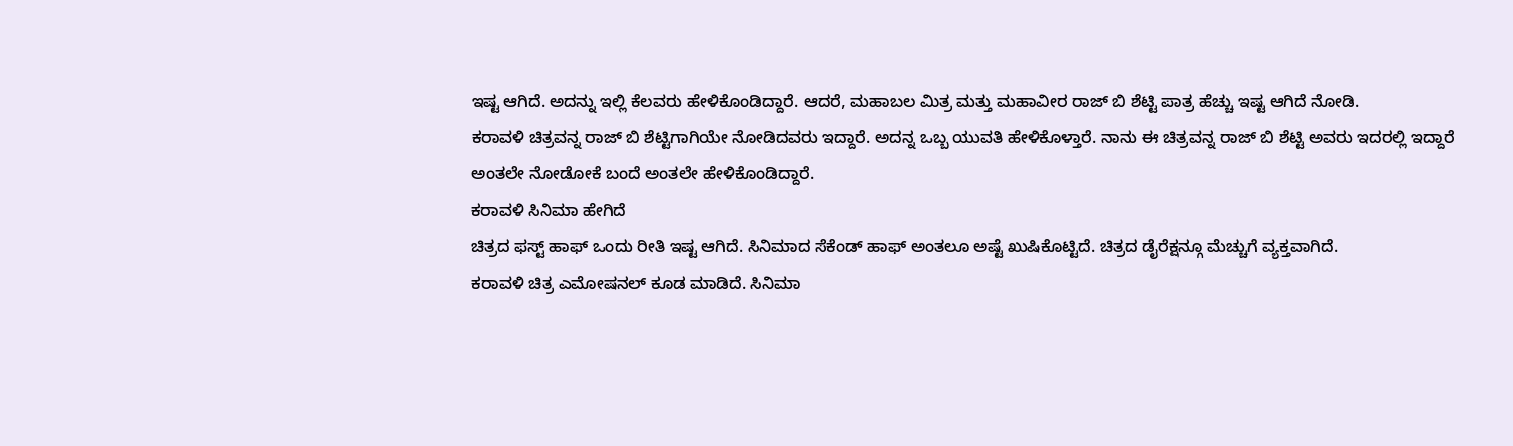ಇಷ್ಟ ಆಗಿದೆ. ಅದನ್ನು ಇಲ್ಲಿ ಕೆಲವರು ಹೇಳಿಕೊಂಡಿದ್ದಾರೆ. ಆದರೆ, ಮಹಾಬಲ ಮಿತ್ರ ಮತ್ತು ಮಹಾವೀರ ರಾಜ್ ಬಿ ಶೆಟ್ಟಿ ಪಾತ್ರ ಹೆಚ್ಚು ಇಷ್ಟ ಆಗಿದೆ ನೋಡಿ.
ಕರಾವಳಿ ಚಿತ್ರವನ್ನ ರಾಜ್ ಬಿ ಶೆಟ್ಟಿಗಾಗಿಯೇ ನೋಡಿದವರು ಇದ್ದಾರೆ. ಅದನ್ನ ಒಬ್ಬ ಯುವತಿ ಹೇಳಿಕೊಳ್ತಾರೆ. ನಾನು ಈ ಚಿತ್ರವನ್ನ ರಾಜ್ ಬಿ ಶೆಟ್ಟಿ ಅವರು ಇದರಲ್ಲಿ ಇದ್ದಾರೆ ಅಂತಲೇ ನೋಡೋಕೆ ಬಂದೆ ಅಂತಲೇ ಹೇಳಿಕೊಂಡಿದ್ದಾರೆ.
ಕರಾವಳಿ ಸಿನಿಮಾ ಹೇಗಿದೆ
ಚಿತ್ರದ ಫಸ್ಟ್ ಹಾಫ್ ಒಂದು ರೀತಿ ಇಷ್ಟ ಆಗಿದೆ. ಸಿನಿಮಾದ ಸೆಕೆಂಡ್ ಹಾಫ್ ಅಂತಲೂ ಅಷ್ಟೆ ಖುಷಿಕೊಟ್ಟಿದೆ. ಚಿತ್ರದ ಡೈರೆಕ್ಷನ್ಗೂ ಮೆಚ್ಚುಗೆ ವ್ಯಕ್ತವಾಗಿದೆ.
ಕರಾವಳಿ ಚಿತ್ರ ಎಮೋಷನಲ್ ಕೂಡ ಮಾಡಿದೆ. ಸಿನಿಮಾ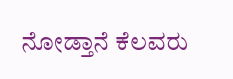ನೋಡ್ತಾನೆ ಕೆಲವರು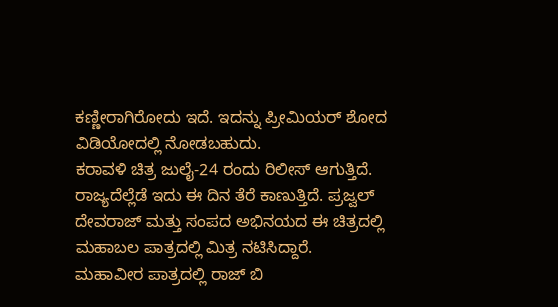ಕಣ್ಣೀರಾಗಿರೋದು ಇದೆ. ಇದನ್ನು ಪ್ರೀಮಿಯರ್ ಶೋದ ವಿಡಿಯೋದಲ್ಲಿ ನೋಡಬಹುದು.
ಕರಾವಳಿ ಚಿತ್ರ ಜುಲೈ-24 ರಂದು ರಿಲೀಸ್ ಆಗುತ್ತಿದೆ. ರಾಜ್ಯದೆಲ್ಲೆಡೆ ಇದು ಈ ದಿನ ತೆರೆ ಕಾಣುತ್ತಿದೆ. ಪ್ರಜ್ವಲ್ ದೇವರಾಜ್ ಮತ್ತು ಸಂಪದ ಅಭಿನಯದ ಈ ಚಿತ್ರದಲ್ಲಿ ಮಹಾಬಲ ಪಾತ್ರದಲ್ಲಿ ಮಿತ್ರ ನಟಿಸಿದ್ದಾರೆ.
ಮಹಾವೀರ ಪಾತ್ರದಲ್ಲಿ ರಾಜ್ ಬಿ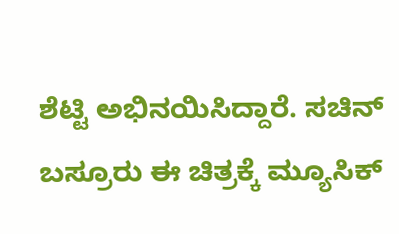ಶೆಟ್ಟಿ ಅಭಿನಯಿಸಿದ್ದಾರೆ. ಸಚಿನ್ ಬಸ್ರೂರು ಈ ಚಿತ್ರಕ್ಕೆ ಮ್ಯೂಸಿಕ್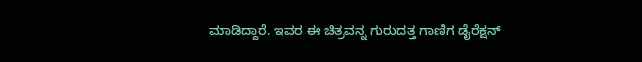ಮಾಡಿದ್ದಾರೆ. ಇವರ ಈ ಚಿತ್ರವನ್ನ ಗುರುದತ್ತ ಗಾಣಿಗ ಡೈರೆಕ್ಷನ್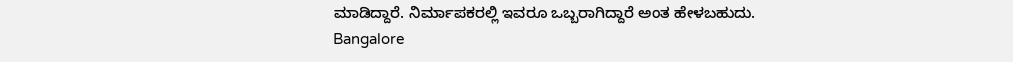ಮಾಡಿದ್ದಾರೆ. ನಿರ್ಮಾಪಕರಲ್ಲಿ ಇವರೂ ಒಬ್ಬರಾಗಿದ್ದಾರೆ ಅಂತ ಹೇಳಬಹುದು.
Bangalore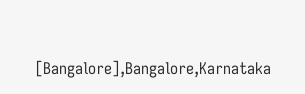[Bangalore],Bangalore,Karnataka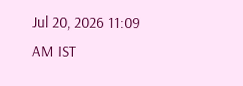Jul 20, 2026 11:09 AM IST